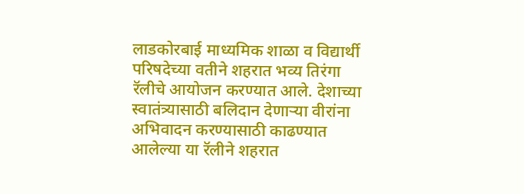लाडकोरबाई माध्यमिक शाळा व विद्यार्थी परिषदेच्या वतीने शहरात भव्य तिरंगा रॅलीचे आयोजन करण्यात आले. देशाच्या स्वातंत्र्यासाठी बलिदान देणाऱ्या वीरांना अभिवादन करण्यासाठी काढण्यात आलेल्या या रॅलीने शहरात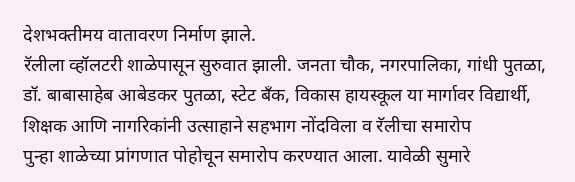देशभक्तीमय वातावरण निर्माण झाले.
रॅलीला व्हॉलटरी शाळेपासून सुरुवात झाली. जनता चौक, नगरपालिका, गांधी पुतळा, डॉ. बाबासाहेब आबेडकर पुतळा, स्टेट बँक, विकास हायस्कूल या मार्गावर विद्यार्थी, शिक्षक आणि नागरिकांनी उत्साहाने सहभाग नोंदविला व रॅलीचा समारोप
पुन्हा शाळेच्या प्रांगणात पोहोचून समारोप करण्यात आला. यावेळी सुमारे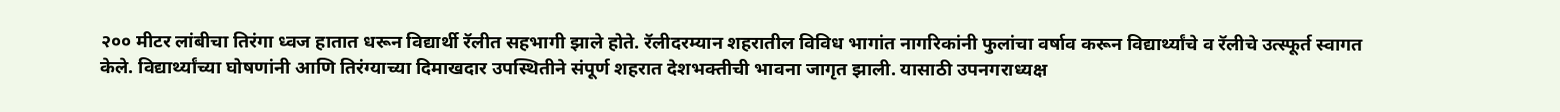२०० मीटर लांबीचा तिरंगा ध्वज हातात धरून विद्यार्थी रॅलीत सहभागी झाले होते. रॅलीदरम्यान शहरातील विविध भागांत नागरिकांनी फुलांचा वर्षाव करून विद्यार्थ्यांचे व रॅलीचे उत्स्फूर्त स्वागत केले. विद्यार्थ्यांच्या घोषणांनी आणि तिरंग्याच्या दिमाखदार उपस्थितीने संपूर्ण शहरात देशभक्तीची भावना जागृत झाली. यासाठी उपनगराध्यक्ष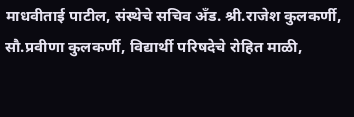माधवीताई पाटील, संस्थेचे सचिव अँड. श्री.राजेश कुलकर्णी, सौ.प्रवीणा कुलकर्णी, विद्यार्थी परिषदेचे रोहित माळी,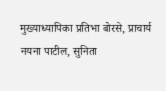मुख्याध्यापिका प्रतिभा बोरसे, प्राचार्य नयना पाटील, सुनिता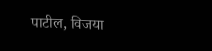पाटील, विजया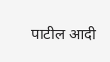पाटील आदी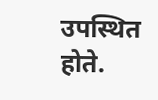उपस्थित होते.